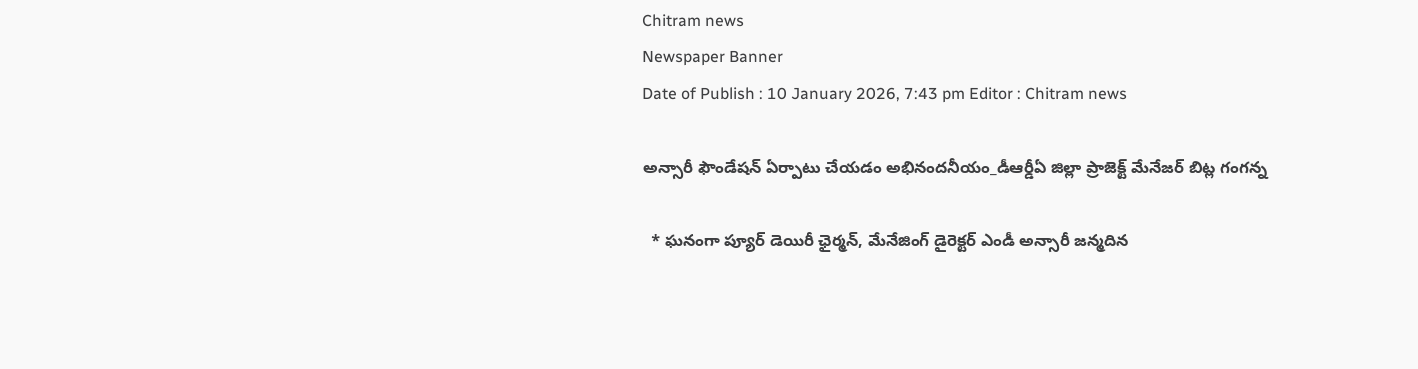Chitram news
Newspaper Banner
Date of Publish : 10 January 2026, 7:43 pm Editor : Chitram news

అన్సారీ ఫౌండేషన్ ఏర్పాటు చేయడం అభినందనీయం_డీఆర్డీఏ జిల్లా ప్రాజెక్ట్ మేనేజర్ బిట్ల గంగన్న

  * ఘనంగా ప్యూర్ డెయిరీ ఛైర్మన్, మేనేజింగ్ డైరెక్టర్ ఎండీ అన్సారీ జన్మదిన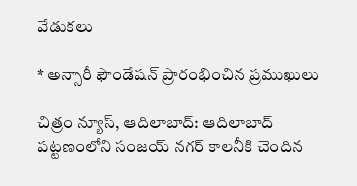వేడుకలు

* అన్సారీ ఫౌండేషన్ ప్రారంభించిన ప్రముఖులు

చిత్రం న్యూస్, ఆదిలాబాద్: ఆదిలాబాద్ పట్టణంలోని సంజయ్ నగర్ కాలనీకి చెందిన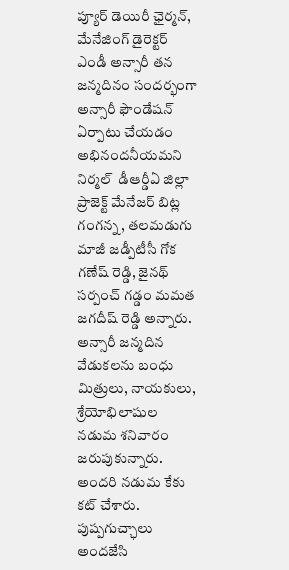ప్యూర్ డెయిరీ ఛైర్మన్, మేనేజింగ్ డైరెక్టర్ ఎండీ అన్సారీ తన జన్మదినం సందర్భంగా  అన్సారీ ఫౌండేషన్ ఏర్పాటు చేయడం అభినందనీయమని నిర్మల్  డీఆర్డీఏ జిల్లా ప్రాజెక్ట్ మేనేజర్ బిట్ల గంగన్న, తలమడుగు మాజీ జడ్పీటీసీ గోక గణేష్ రెడ్డి, జైనథ్ సర్పంచ్ గడ్డం మమత జగదీష్ రెడ్డి అన్నారు. అన్సారీ జన్మదిన వేడుకలను బంధు మిత్రులు, నాయకులు, శ్రేయోభిలాషుల నడుమ శనివారం జరుపుకున్నారు. అందరి నడుమ కేకు కట్ చేశారు. పుష్పగుచ్ఛాలు అందజేసి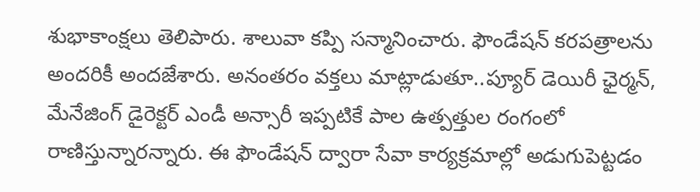శుభాకాంక్షలు తెలిపారు. శాలువా కప్పి సన్మానించారు. ఫౌండేషన్ కరపత్రాలను అందరికీ అందజేశారు. అనంతరం వక్తలు మాట్లాడుతూ..ప్యూర్ డెయిరీ ఛైర్మన్, మేనేజింగ్ డైరెక్టర్ ఎండీ అన్సారీ ఇప్పటికే పాల ఉత్పత్తుల రంగంలో రాణిస్తున్నారన్నారు. ఈ ఫౌండేషన్ ద్వారా సేవా కార్యక్రమాల్లో అడుగుపెట్టడం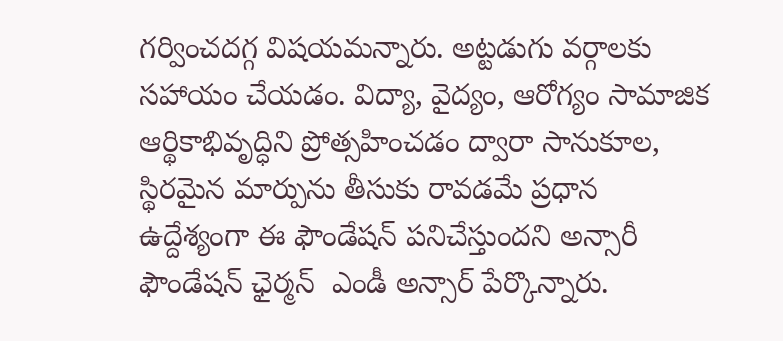గర్వించదగ్గ విషయమన్నారు. అట్టడుగు వర్గాలకు సహాయం చేయడం. విద్యా, వైద్యం, ఆరోగ్యం సామాజిక ఆర్థికాభివృద్ధిని ప్రోత్సహించడం ద్వారా సానుకూల, స్థిరమైన మార్పును తీసుకు రావడమే ప్రధాన ఉద్దేశ్యంగా ఈ ఫౌండేషన్ పనిచేస్తుందని అన్సారీ ఫౌండేషన్ ఛైర్మన్  ఎండీ అన్సార్ పేర్కొన్నారు.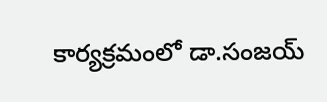కార్యక్రమంలో డా.సంజయ్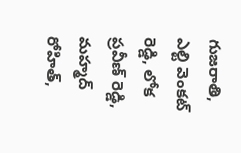గుజరాతి, ఎల్టి వెంకట్ రెడ్డి, లోక ప్రవీణ్ రెడ్డి, మహ్మద్ రోహిత్,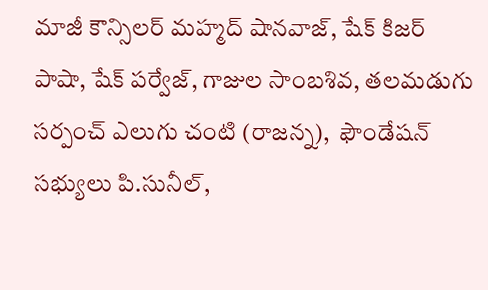మాజీ కౌన్సిలర్ మహ్మద్ షానవాజ్, షేక్ కిజర్ పాషా, షేక్ పర్వేజ్, గాజుల సాంబశివ, తలమడుగు సర్పంచ్ ఎలుగు చంటి (రాజన్న),  ఫౌండేషన్ సభ్యులు పి.సునీల్,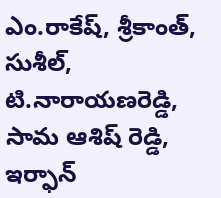ఎం.రాకేష్, శ్రీకాంత్, సుశీల్, టి.నారాయణరెడ్డి, సామ ఆశిష్ రెడ్డి, ఇర్ఫాన్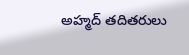అహ్మద్ తదితరులు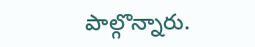పాల్గొన్నారు.